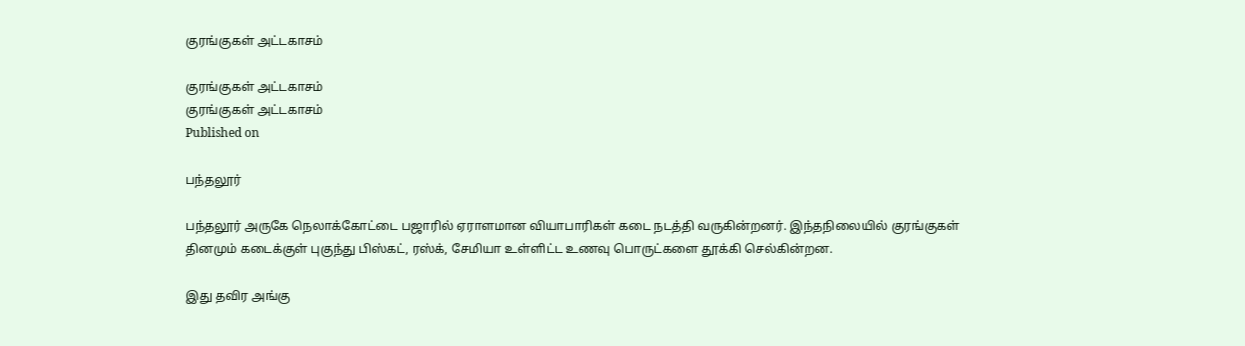குரங்குகள் அட்டகாசம்

குரங்குகள் அட்டகாசம்
குரங்குகள் அட்டகாசம்
Published on

பந்தலூர்

பந்தலூர் அருகே நெலாக்கோட்டை பஜாரில் ஏராளமான வியாபாரிகள் கடை நடத்தி வருகின்றனர். இந்தநிலையில் குரங்குகள் தினமும் கடைக்குள் புகுந்து பிஸ்கட், ரஸ்க், சேமியா உள்ளிட்ட உணவு பொருட்களை தூக்கி செல்கின்றன.

இது தவிர அங்கு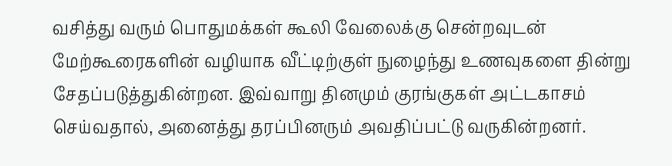வசித்து வரும் பொதுமக்கள் கூலி வேலைக்கு சென்றவுடன் மேற்கூரைகளின் வழியாக வீட்டிற்குள் நுழைந்து உணவுகளை தின்று சேதப்படுத்துகின்றன. இவ்வாறு தினமும் குரங்குகள் அட்டகாசம் செய்வதால், அனைத்து தரப்பினரும் அவதிப்பட்டு வருகின்றனர்.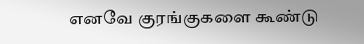எனவே குரங்குகளை கூண்டு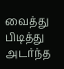வைத்து பிடித்து அடர்ந்த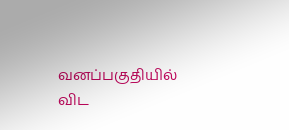வனப்பகுதியில் விட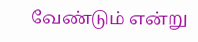வேண்டும் என்று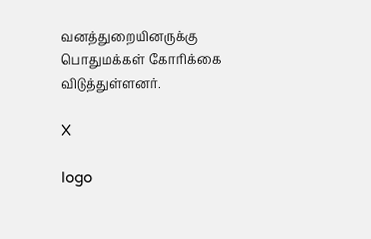வனத்துறையினருக்கு பொதுமக்கள் கோரிக்கை விடுத்துள்ளனர்.

X

logo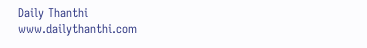Daily Thanthi
www.dailythanthi.com